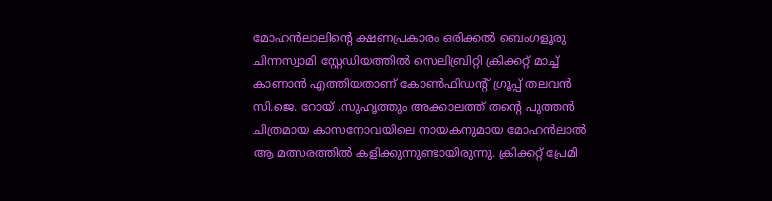മോഹൻലാലിന്റെ ക്ഷണപ്രകാരം ഒരിക്കൽ ബെംഗളൂരു ചിന്നസ്വാമി സ്റ്റേഡിയത്തിൽ സെലിബ്രിറ്റി ക്രിക്കറ്റ് മാച്ച് കാണാൻ എത്തിയതാണ് കോൺഫിഡന്റ് ഗ്രൂപ്പ് തലവൻ സി.ജെ. റോയ് .സുഹൃത്തും അക്കാലത്ത് തന്റെ പുത്തൻ ചിത്രമായ കാസനോവയിലെ നായകനുമായ മോഹൻലാൽ ആ മത്സരത്തിൽ കളിക്കുന്നുണ്ടായിരുന്നു. ക്രിക്കറ്റ് പ്രേമി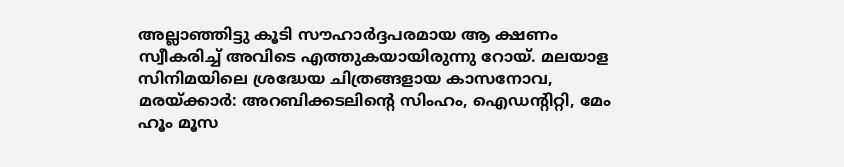അല്ലാഞ്ഞിട്ടു കൂടി സൗഹാർദ്ദപരമായ ആ ക്ഷണം സ്വീകരിച്ച് അവിടെ എത്തുകയായിരുന്നു റോയ്. മലയാള സിനിമയിലെ ശ്രദ്ധേയ ചിത്രങ്ങളായ കാസനോവ, മരയ്ക്കാർ: അറബിക്കടലിന്റെ സിംഹം, ഐഡന്റിറ്റി, മേം ഹൂം മൂസ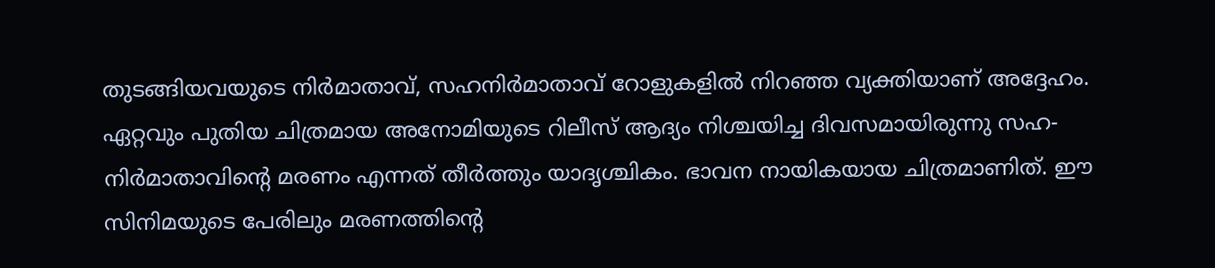തുടങ്ങിയവയുടെ നിർമാതാവ്, സഹനിർമാതാവ് റോളുകളിൽ നിറഞ്ഞ വ്യക്തിയാണ് അദ്ദേഹം.
ഏറ്റവും പുതിയ ചിത്രമായ അനോമിയുടെ റിലീസ് ആദ്യം നിശ്ചയിച്ച ദിവസമായിരുന്നു സഹ-നിർമാതാവിന്റെ മരണം എന്നത് തീർത്തും യാദൃശ്ചികം. ഭാവന നായികയായ ചിത്രമാണിത്. ഈ സിനിമയുടെ പേരിലും മരണത്തിന്റെ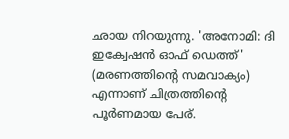ഛായ നിറയുന്നു. 'അനോമി: ദി ഇക്വേഷൻ ഓഫ് ഡെത്ത്' (മരണത്തിന്റെ സമവാക്യം) എന്നാണ് ചിത്രത്തിന്റെ പൂർണമായ പേര്.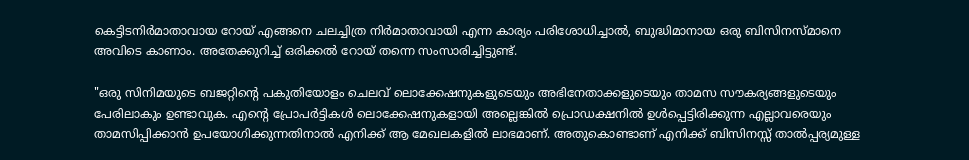കെട്ടിടനിർമാതാവായ റോയ് എങ്ങനെ ചലച്ചിത്ര നിർമാതാവായി എന്ന കാര്യം പരിശോധിച്ചാൽ, ബുദ്ധിമാനായ ഒരു ബിസിനസ്മാനെ അവിടെ കാണാം. അതേക്കുറിച്ച് ഒരിക്കൽ റോയ് തന്നെ സംസാരിച്ചിട്ടുണ്ട്.

"ഒരു സിനിമയുടെ ബജറ്റിന്റെ പകുതിയോളം ചെലവ് ലൊക്കേഷനുകളുടെയും അഭിനേതാക്കളുടെയും താമസ സൗകര്യങ്ങളുടെയും പേരിലാകും ഉണ്ടാവുക. എന്റെ പ്രോപർട്ടികൾ ലൊക്കേഷനുകളായി അല്ലെങ്കിൽ പ്രൊഡക്ഷനിൽ ഉൾപ്പെട്ടിരിക്കുന്ന എല്ലാവരെയും താമസിപ്പിക്കാൻ ഉപയോഗിക്കുന്നതിനാൽ എനിക്ക് ആ മേഖലകളിൽ ലാഭമാണ്. അതുകൊണ്ടാണ് എനിക്ക് ബിസിനസ്സ് താൽപ്പര്യമുള്ള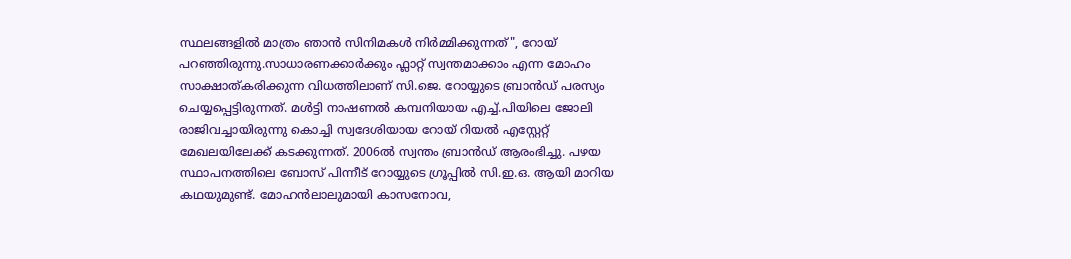സ്ഥലങ്ങളിൽ മാത്രം ഞാൻ സിനിമകൾ നിർമ്മിക്കുന്നത്", റോയ് പറഞ്ഞിരുന്നു.സാധാരണക്കാർക്കും ഫ്ലാറ്റ് സ്വന്തമാക്കാം എന്ന മോഹം സാക്ഷാത്കരിക്കുന്ന വിധത്തിലാണ് സി.ജെ. റോയ്യുടെ ബ്രാൻഡ് പരസ്യം ചെയ്യപ്പെട്ടിരുന്നത്. മൾട്ടി നാഷണൽ കമ്പനിയായ എച്ച്.പിയിലെ ജോലി രാജിവച്ചായിരുന്നു കൊച്ചി സ്വദേശിയായ റോയ് റിയൽ എസ്റ്റേറ്റ് മേഖലയിലേക്ക് കടക്കുന്നത്. 2006ൽ സ്വന്തം ബ്രാൻഡ് ആരംഭിച്ചു. പഴയ സ്ഥാപനത്തിലെ ബോസ് പിന്നീട് റോയ്യുടെ ഗ്രൂപ്പിൽ സി.ഇ.ഒ. ആയി മാറിയ കഥയുമുണ്ട്. മോഹൻലാലുമായി കാസനോവ,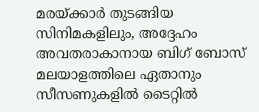മരയ്ക്കാർ തുടങ്ങിയ സിനിമകളിലും, അദ്ദേഹം അവതരാകാനായ ബിഗ് ബോസ് മലയാളത്തിലെ ഏതാനും സീസണുകളിൽ ടൈറ്റിൽ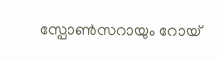സ്പോൺസറായും റോയ്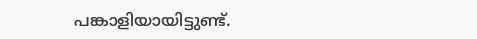പങ്കാളിയായിട്ടുണ്ട്.